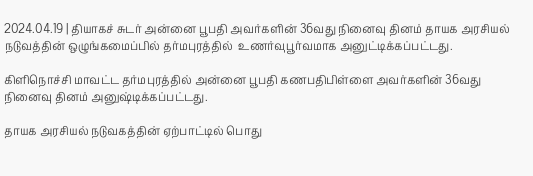2024.04.19 | தியாகச் சுடர் அன்னை பூபதி அவர்களின் 36வது நினைவு தினம் தாயக அரசியல் நடுவத்தின் ஒழுங்கமைப்பில் தர்மபுரத்தில்  உணர்வுபூர்வமாக அனுட்டிக்கப்பட்டது.

கிளிநொச்சி மாவட்ட தர்மபுரத்தில் அன்னை பூபதி கணபதிபிள்ளை அவர்களின் 36வது நினைவு தினம் அனுஷ்டிக்கப்பட்டது.

தாயக அரசியல் நடுவகத்தின் ஏற்பாட்டில் பொது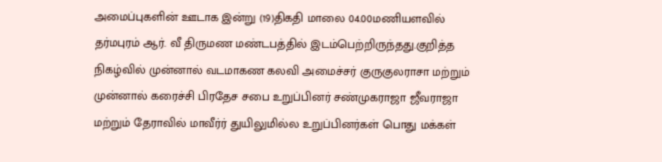அமைப்புகளின் ஊடாக இன்று (19)திகதி மாலை 04.00மணியளவில் தர்மபுரம் ஆர். வீ திருமண மண்டபத்தில் இடம்பெற்றிருந்தது.குறித்த நிகழ்வில் முன்னால் வடமாகண கலவி அமைச்சர் குருகுலராசா மற்றும் முன்னால் கரைச்சி பிரதேச சபை உறுப்பினர் சண்முகராஜா ஜீவராஜா மற்றும் தேராவில் மாவீர்ர் துயிலுமில்ல உறுப்பினர்கள் பொது மக்கள்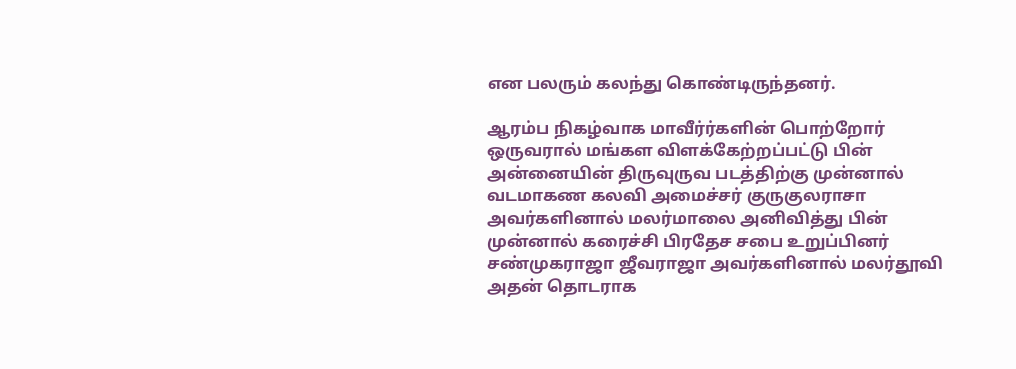என பலரும் கலந்து கொண்டிருந்தனர்.

ஆரம்ப நிகழ்வாக மாவீர்ர்களின் பொற்றோர் ஒருவரால் மங்கள விளக்கேற்றப்பட்டு பின் அன்னையின் திருவுருவ படத்திற்கு முன்னால் வடமாகண கலவி அமைச்சர் குருகுலராசா அவர்களினால் மலர்மாலை அனிவித்து பின்
முன்னால் கரைச்சி பிரதேச சபை உறுப்பினர் சண்முகராஜா ஜீவராஜா அவர்களினால் மலர்தூவி அதன் தொடராக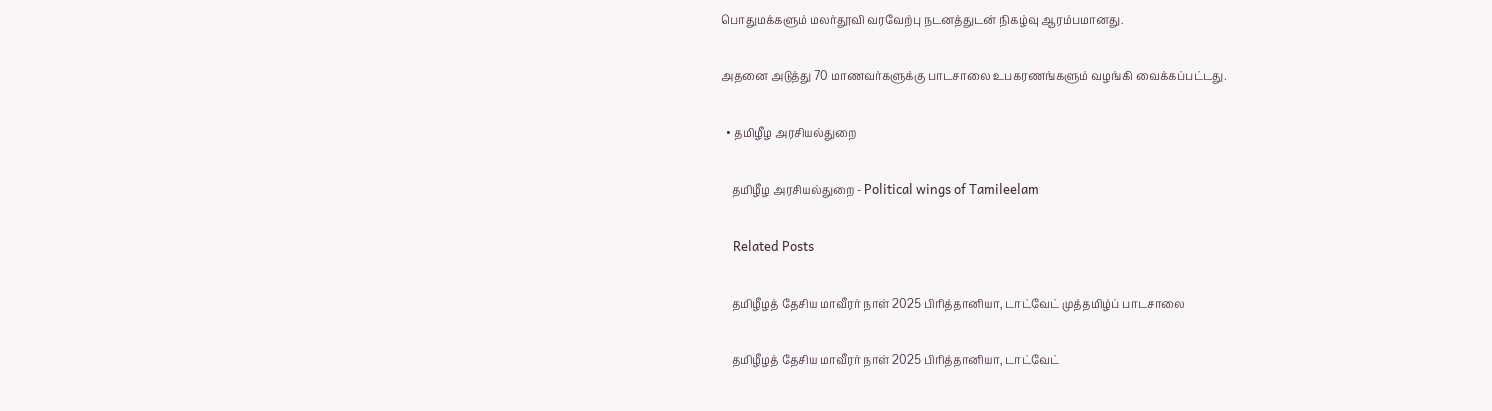பொதுமக்களும் மலர்தூவி வரவேற்பு நடனத்துடன் நிகழ்வு ஆரம்பமானது.

அதனை அடுத்து 70 மாணவர்களுக்கு பாடசாலை உபகரணங்களும் வழங்கி வைக்கப்பட்டது.

  • தமிழீழ அரசியல்துறை

    தமிழீழ அரசியல்துறை - Political wings of Tamileelam

    Related Posts

    தமிழீழத் தேசிய மாவீரர் நாள் 2025 பிரித்தானியா, டாட்வேட் முத்தமிழ்ப் பாடசாலை

    தமிழீழத் தேசிய மாவீரர் நாள் 2025 பிரித்தானியா, டாட்வேட்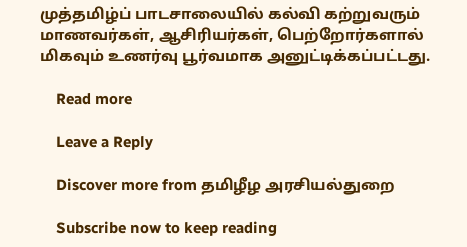முத்தமிழ்ப் பாடசாலையில் கல்வி கற்றுவரும் மாணவர்கள், ஆசிரியர்கள், பெற்றோர்களால் மிகவும் உணர்வு பூர்வமாக அனுட்டிக்கப்பட்டது.

    Read more

    Leave a Reply

    Discover more from தமிழீழ அரசியல்துறை

    Subscribe now to keep reading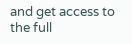and get access to the full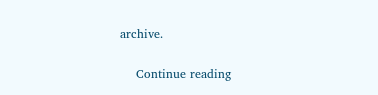archive.

    Continue reading